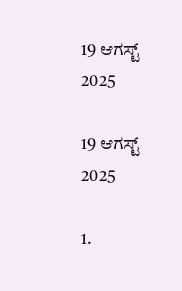19 ಆಗಸ್ಟ್ 2025

19 ಆಗಸ್ಟ್ 2025

1.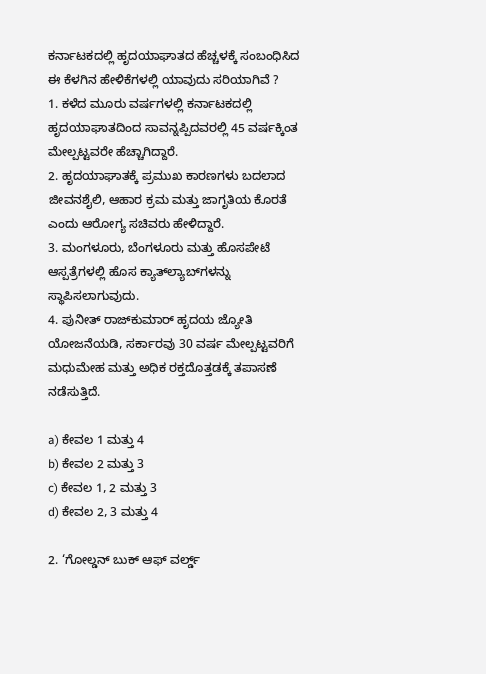ಕರ್ನಾಟಕದಲ್ಲಿ ಹೃದಯಾಘಾತದ ಹೆಚ್ಚಳಕ್ಕೆ ಸಂಬಂಧಿಸಿದ ಈ ಕೆಳಗಿನ ಹೇಳಿಕೆಗಳಲ್ಲಿ ಯಾವುದು ಸರಿಯಾಗಿವೆ ?
1. ಕಳೆದ ಮೂರು ವರ್ಷಗಳಲ್ಲಿ ಕರ್ನಾಟಕದಲ್ಲಿ ಹೃದಯಾಘಾತದಿಂದ ಸಾವನ್ನಪ್ಪಿದವರಲ್ಲಿ 45 ವರ್ಷಕ್ಕಿಂತ ಮೇಲ್ಪಟ್ಟವರೇ ಹೆಚ್ಚಾಗಿದ್ದಾರೆ.
2. ಹೃದಯಾಘಾತಕ್ಕೆ ಪ್ರಮುಖ ಕಾರಣಗಳು ಬದಲಾದ ಜೀವನಶೈಲಿ, ಆಹಾರ ಕ್ರಮ ಮತ್ತು ಜಾಗೃತಿಯ ಕೊರತೆ ಎಂದು ಆರೋಗ್ಯ ಸಚಿವರು ಹೇಳಿದ್ದಾರೆ.
3. ಮಂಗಳೂರು, ಬೆಂಗಳೂರು ಮತ್ತು ಹೊಸಪೇಟೆ ಆಸ್ಪತ್ರೆಗಳಲ್ಲಿ ಹೊಸ ಕ್ಯಾತ್‌ಲ್ಯಾಬ್‌ಗಳನ್ನು ಸ್ಥಾಪಿಸಲಾಗುವುದು.
4. ಪುನೀತ್ ರಾಜ್‌ಕುಮಾರ್ ಹೃದಯ ಜ್ಯೋತಿ ಯೋಜನೆಯಡಿ, ಸರ್ಕಾರವು 30 ವರ್ಷ ಮೇಲ್ಪಟ್ಟವರಿಗೆ ಮಧುಮೇಹ ಮತ್ತು ಅಧಿಕ ರಕ್ತದೊತ್ತಡಕ್ಕೆ ತಪಾಸಣೆ ನಡೆಸುತ್ತಿದೆ.

a) ಕೇವಲ 1 ಮತ್ತು 4
b) ಕೇವಲ 2 ಮತ್ತು 3
c) ಕೇವಲ 1, 2 ಮತ್ತು 3
d) ಕೇವಲ 2, 3 ಮತ್ತು 4

2. ‘ಗೋಲ್ಡನ್ ಬುಕ್ ಆಫ್ ವರ್ಲ್ಡ್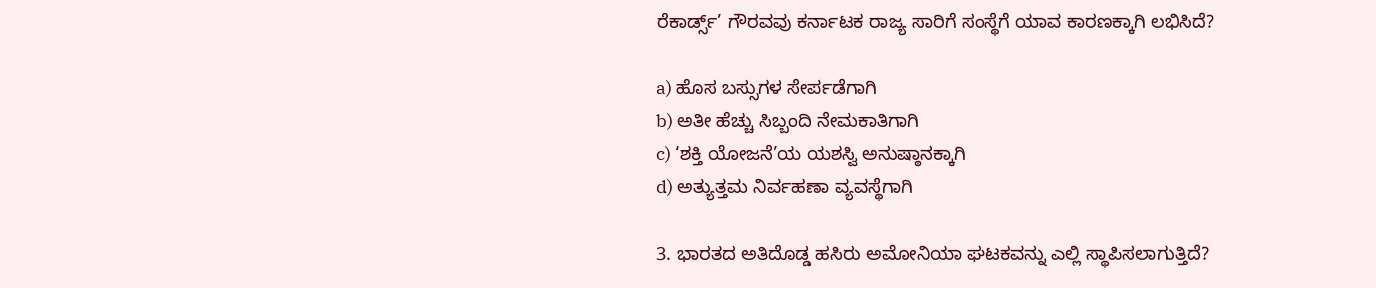ರೆಕಾರ್ಡ್ಸ್’ ಗೌರವವು ಕರ್ನಾಟಕ ರಾಜ್ಯ ಸಾರಿಗೆ ಸಂಸ್ಥೆಗೆ ಯಾವ ಕಾರಣಕ್ಕಾಗಿ ಲಭಿಸಿದೆ?

a) ಹೊಸ ಬಸ್ಸುಗಳ ಸೇರ್ಪಡೆಗಾಗಿ
b) ಅತೀ ಹೆಚ್ಚು ಸಿಬ್ಬಂದಿ ನೇಮಕಾತಿಗಾಗಿ
c) ‘ಶಕ್ತಿ ಯೋಜನೆ’ಯ ಯಶಸ್ವಿ ಅನುಷ್ಠಾನಕ್ಕಾಗಿ
d) ಅತ್ಯುತ್ತಮ ನಿರ್ವಹಣಾ ವ್ಯವಸ್ಥೆಗಾಗಿ

3. ಭಾರತದ ಅತಿದೊಡ್ಡ ಹಸಿರು ಅಮೋನಿಯಾ ಘಟಕವನ್ನು ಎಲ್ಲಿ ಸ್ಥಾಪಿಸಲಾಗುತ್ತಿದೆ?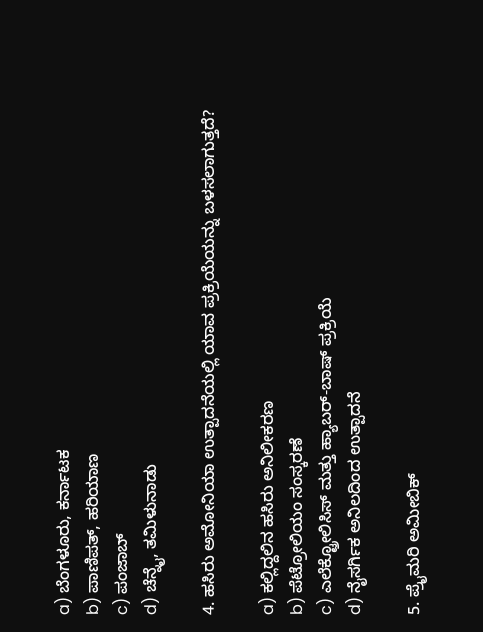a) ಬೆಂಗಳೂರು, ಕರ್ನಾಟಕ
b) ಪಾಣಿಪತ್, ಹರಿಯಾಣ
c) ಪಂಜಾಬ್
d) ಚೆನ್ನೈ, ತಮಿಳುನಾಡು

4. ಹಸಿರು ಅಮೋನಿಯಾ ಉತ್ಪಾದನೆಯಲ್ಲಿ ಯಾವ ಪ್ರಕ್ರಿಯೆಯನ್ನು ಬಳಸಲಾಗುತ್ತದೆ?

a) ಕಲ್ಲಿದ್ದಲಿನ ಹಸಿರು ಅನಿಲೀಕರಣ
b) ಪೆಟ್ರೋಲಿಯಂ ಸಂಸ್ಕರಣೆ
c) ಎಲೆಕ್ಟ್ರೋಲಿಸಿಸ್ ಮತ್ತು ಹ್ಯಾಬರ್-ಬಾಷ್ ಪ್ರಕ್ರಿಯೆ
d) ನೈಸರ್ಗಿಕ ಅನಿಲದಿಂದ ಉತ್ಪಾದನೆ

5. ಪ್ರೈಮರಿ ಅಮೀಬಿಕ್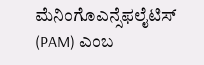ಮೆನಿಂಗೊಎನ್ಸೆಫಲೈಟಿಸ್ (PAM) ಎಂಬ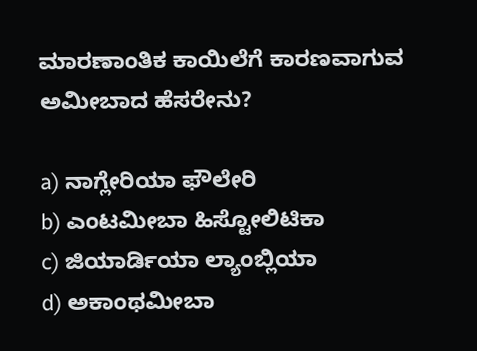ಮಾರಣಾಂತಿಕ ಕಾಯಿಲೆಗೆ ಕಾರಣವಾಗುವ ಅಮೀಬಾದ ಹೆಸರೇನು?

a) ನಾಗ್ಲೇರಿಯಾ ಫೌಲೇರಿ
b) ಎಂಟಮೀಬಾ ಹಿಸ್ಟೋಲಿಟಿಕಾ
c) ಜಿಯಾರ್ಡಿಯಾ ಲ್ಯಾಂಬ್ಲಿಯಾ
d) ಅಕಾಂಥಮೀಬಾ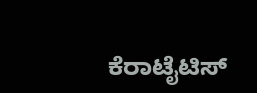ಕೆರಾಟೈಟಿಸ್